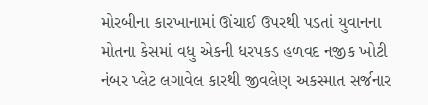મોરબીના કારખાનામાં ઊંચાઈ ઉપરથી પડતાં યુવાનના મોતના કેસમાં વધુ એકની ધરપકડ હળવદ નજીક ખોટી નંબર પ્લેટ લગાવેલ કારથી જીવલેણ અકસ્માત સર્જનાર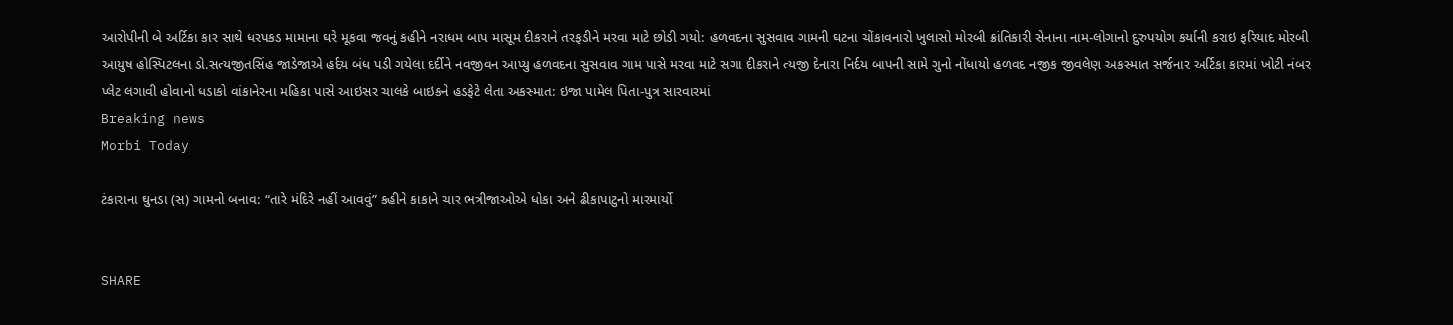આરોપીની બે અર્ટિકા કાર સાથે ધરપકડ મામાના ઘરે મૂકવા જવનું કહીને નરાધમ બાપ માસૂમ દીકરાને તરફડીને મરવા માટે છોડી ગયો: હળવદના સુસવાવ ગામની ઘટના ચોંકાવનારો ખુલાસો મોરબી ક્રાંતિકારી સેનાના નામ-લોગાનો દુરુપયોગ કર્યાની કરાઇ ફરિયાદ મોરબી આયુષ હોસ્પિટલના ડો.સત્યજીતસિંહ જાડેજાએ હર્દય બંધ પડી ગયેલા દર્દીને નવજીવન આપ્યુ હળવદના સુસવાવ ગામ પાસે મરવા માટે સગા દીકરાને ત્યજી દેનારા નિર્દય બાપની સામે ગુનો નોંધાયો હળવદ નજીક જીવલેણ અકસ્માત સર્જનાર અર્ટિકા કારમાં ખોટી નંબર પ્લેટ લગાવી હોવાનો ધડાકો વાંકાનેરના મહિકા પાસે આઇસર ચાલકે બાઇકને હડફેટે લેતા અકસ્માત: ઇજા પામેલ પિતા-પુત્ર સારવારમાં
Breaking news
Morbi Today

ટંકારાના ઘુનડા (સ) ગામનો બનાવ: “તારે મંદિરે નહીં આવવું” કહીને કાકાને ચાર ભત્રીજાઓએ ધોકા અને ઢીકાપાટુનો મારમાર્યો


SHARE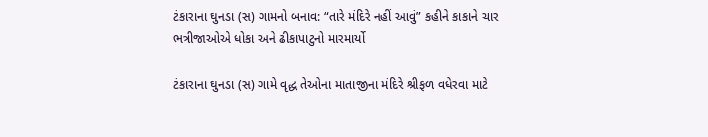ટંકારાના ઘુનડા (સ) ગામનો બનાવ: “તારે મંદિરે નહીં આવું” કહીને કાકાને ચાર ભત્રીજાઓએ ધોકા અને ઢીકાપાટુનો મારમાર્યો

ટંકારાના ઘુનડા (સ) ગામે વૃદ્ધ તેઓના માતાજીના મંદિરે શ્રીફળ વધેરવા માટે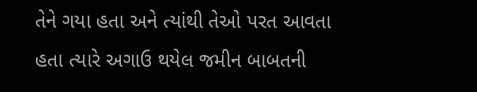તેને ગયા હતા અને ત્યાંથી તેઓ પરત આવતા હતા ત્યારે અગાઉ થયેલ જમીન બાબતની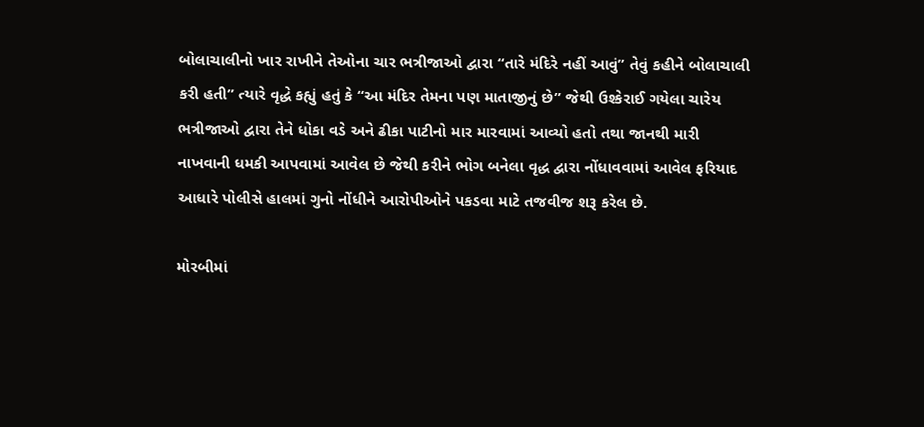બોલાચાલીનો ખાર રાખીને તેઓના ચાર ભત્રીજાઓ દ્વારા “તારે મંદિરે નહીં આવું” તેવું કહીને બોલાચાલી કરી હતી” ત્યારે વૃદ્ધે કહ્યું હતું કે “આ મંદિર તેમના પણ માતાજીનું છે” જેથી ઉશ્કેરાઈ ગયેલા ચારેય ભત્રીજાઓ દ્વારા તેને ધોકા વડે અને ઢીકા પાટીનો માર મારવામાં આવ્યો હતો તથા જાનથી મારી નાખવાની ધમકી આપવામાં આવેલ છે જેથી કરીને ભોગ બનેલા વૃદ્ધ દ્વારા નોંધાવવામાં આવેલ ફરિયાદ આધારે પોલીસે હાલમાં ગુનો નોંધીને આરોપીઓને પકડવા માટે તજવીજ શરૂ કરેલ છે.

મોરબીમાં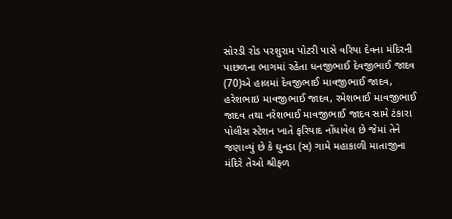સોરડી રોડ પરશુરામ પોટરી પાસે વરિયા દેવના મંદિરની પાછળના ભાગમાં રહેતા ધનજીભાઈ દેવજીભાઈ જાદવ (70)એ હાલમાં દેવજીભાઈ માવજીભાઈ જાદવ, હરેશભાઇ માવજીભાઈ જાદવ, રમેશભાઈ માવજીભાઈ જાદવ તથા નરેશભાઈ માવજીભાઈ જાદવ સામે ટંકારા પોલીસ સ્ટેશન ખાતે ફરિયાદ નોંધાવેલ છે જેમાં તેને જણાવ્યું છે કે ઘુનડા (સ) ગામે મહાકાળી માતાજીના મંદિરે તેઓ શ્રીફળ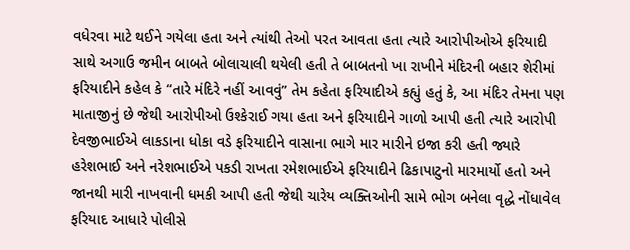વધેરવા માટે થઈને ગયેલા હતા અને ત્યાંથી તેઓ પરત આવતા હતા ત્યારે આરોપીઓએ ફરિયાદી સાથે અગાઉ જમીન બાબતે બોલાચાલી થયેલી હતી તે બાબતનો ખા રાખીને મંદિરની બહાર શેરીમાં ફરિયાદીને કહેલ કે “તારે મંદિરે નહીં આવવું” તેમ કહેતા ફરિયાદીએ કહ્યું હતું કે, આ મંદિર તેમના પણ માતાજીનું છે જેથી આરોપીઓ ઉશ્કેરાઈ ગયા હતા અને ફરિયાદીને ગાળો આપી હતી ત્યારે આરોપી દેવજીભાઈએ લાકડાના ધોકા વડે ફરિયાદીને વાસાના ભાગે માર મારીને ઇજા કરી હતી જ્યારે હરેશભાઈ અને નરેશભાઈએ પકડી રાખતા રમેશભાઈએ ફરિયાદીને ઢિકાપાટુનો મારમાર્યો હતો અને જાનથી મારી નાખવાની ધમકી આપી હતી જેથી ચારેય વ્યક્તિઓની સામે ભોગ બનેલા વૃદ્ધે નોંધાવેલ ફરિયાદ આધારે પોલીસે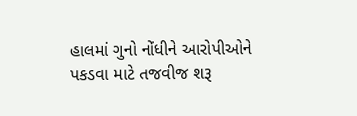હાલમાં ગુનો નોંધીને આરોપીઓને પકડવા માટે તજવીજ શરૂ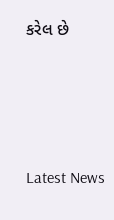કરેલ છે






Latest News